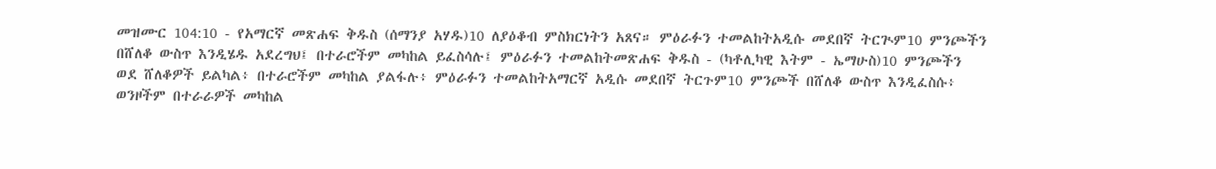መዝሙር 104:10 - የአማርኛ መጽሐፍ ቅዱስ (ሰማንያ አሃዱ)10 ለያዕቆብ ምስክርነትን አጸና። ምዕራፉን ተመልከትአዲሱ መደበኛ ትርጒም10 ምንጮችን በሸለቆ ውስጥ እንዲሄዱ አደረግህ፤ በተራሮችም መካከል ይፈስሳሉ፤ ምዕራፉን ተመልከትመጽሐፍ ቅዱስ - (ካቶሊካዊ እትም - ኤማሁስ)10 ምንጮችን ወደ ሸለቆዎች ይልካል፥ በተራሮችም መካከል ያልፋሉ፥ ምዕራፉን ተመልከትአማርኛ አዲሱ መደበኛ ትርጉም10 ምንጮች በሸለቆ ውስጥ እንዲፈስሱ፥ ወንዞችም በተራራዎች መካከል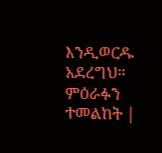እንዲወርዱ አደረግህ። ምዕራፉን ተመልከት |